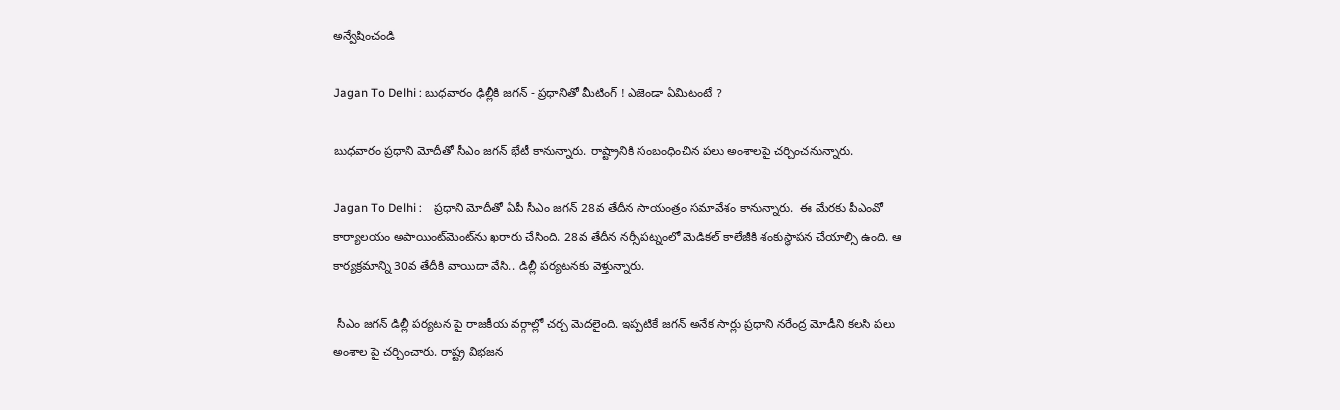అన్వేషించండి

Jagan To Delhi : బుధవారం ఢిల్లీకి జగన్ - ప్రధానితో మీటింగ్ ! ఎజెండా ఏమిటంటే ?

బుధవారం ప్రధాని మోదీతో సీఎం జగన్ భేటీ కానున్నారు. రాష్ట్రానికి సంబంధించిన పలు అంశాలపై చర్చించనున్నారు.

Jagan To Delhi :    ప్రధాని మోదీతో ఏపీ సీఎం జగన్ 28వ తేదీన సాయంత్రం సమావేశం కానున్నారు.  ఈ మేరకు పీఎంవో కార్యాలయం అపాయింట్‌మెంట్‌ను ఖరారు చేసింది. 28వ తేదీన నర్సీపట్నంలో మెడికల్ కాలేజీకి శంకుస్థాపన చేయాల్సి ఉంది. ఆ కార్యక్రమాన్ని 30వ తేదీకి వాయిదా వేసి.. డిల్లీ పర్యటనకు వెళ్తున్నారు.

 సీఎం జగన్ డిల్లీ పర్యటన పై రాజకీయ వర్గాల్లో చర్చ మెదలైంది. ఇప్పటికే జగన్ అనేక సార్లు ప్రధాని నరేంద్ర మోడీని కలసి పలు అంశాల పై చర్చించారు. రాష్ట్ర విభజన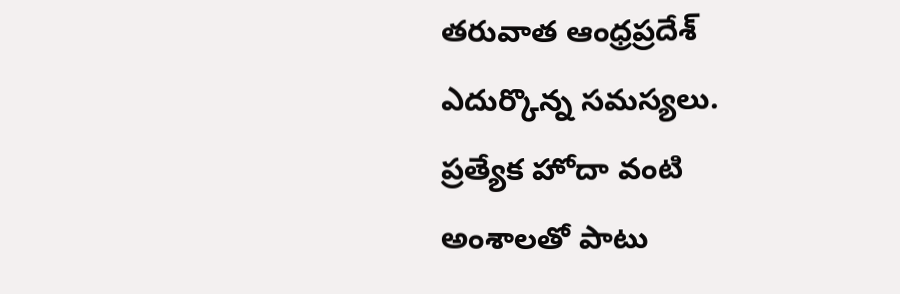తరువాత ఆంధ్రప్రదేశ్ ఎదుర్కొన్న సమస్యలు. ప్రత్యేక హోదా వంటి అంశాలతో పాటు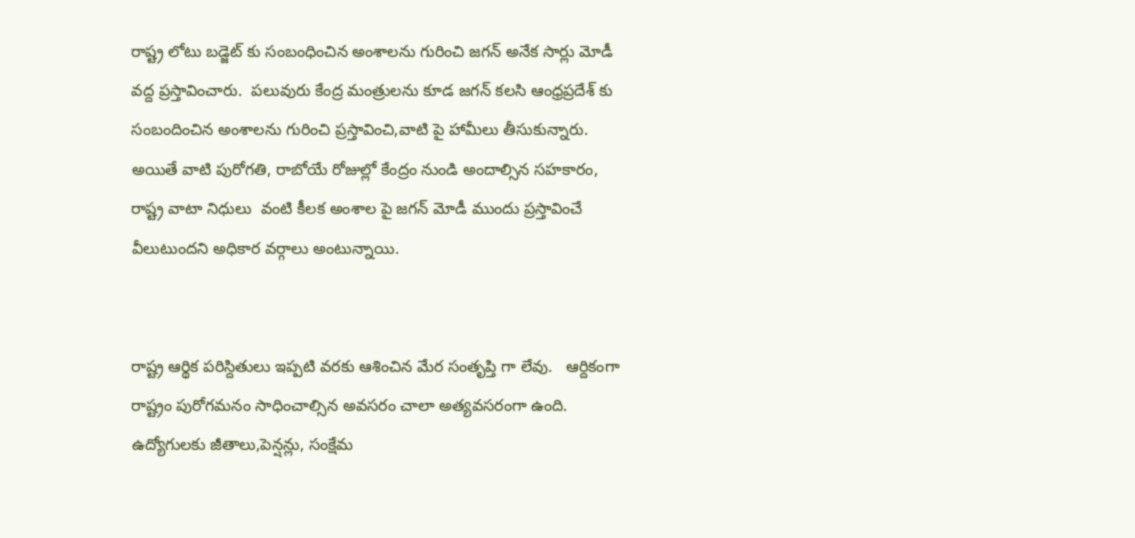రాష్ట్ర లోటు బడ్జెట్ కు సంబంధించిన అంశాలను గురించి జగన్ అనేక సార్లు మోడీ వద్ద ప్రస్తావించారు.  పలువురు కేంద్ర మంత్రులను కూడ జగన్ కలసి ఆంధ్రప్రదేశ్ కు సంబందించిన అంశాలను గురించి ప్రస్తావించి,వాటి పై హామీలు తీసుకున్నారు. అయితే వాటి పురోగతి, రాబోయే రోజుల్లో కేంద్రం నుండి అందాల్సిన సహకారం, రాష్ట్ర వాటా నిధులు  వంటి కీలక అంశాల పై జగన్ మోడీ ముందు ప్రస్తావించే వీలుటుందని అధికార వర్గాలు అంటున్నాయి.


రాష్ట్ర ఆర్థిక పరిస్దితులు ఇప్పటి వరకు ఆశించిన మేర సంతృప్తి గా లేవు.   ఆర్దికంగా రాష్ట్రం పురోగమనం సాధించాల్సిన అవసరం చాలా అత్యవసరంగా ఉంది. ఉద్యోగులకు జీతాలు,పెన్షన్లు, సంక్షేమ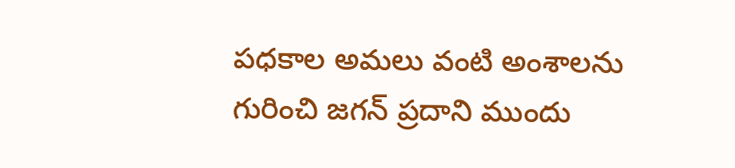పధకాల అమలు వంటి అంశాలను గురించి జగన్ ప్రదాని ముందు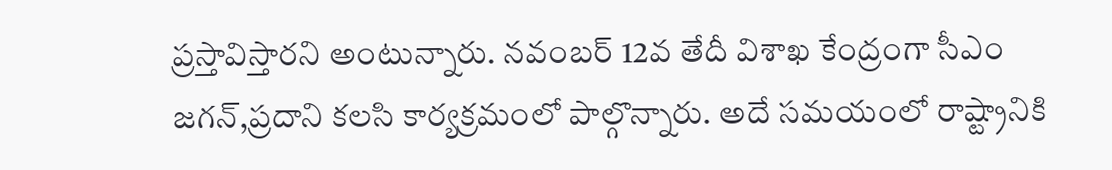ప్రస్తావిస్తారని అంటున్నారు. నవంబర్ 12వ తేదీ విశాఖ కేంద్రంగా సీఎం జగన్,ప్రదాని కలసి కార్యక్రమంలో పాల్గొన్నారు. అదే సమయంలో రాష్ట్రానికి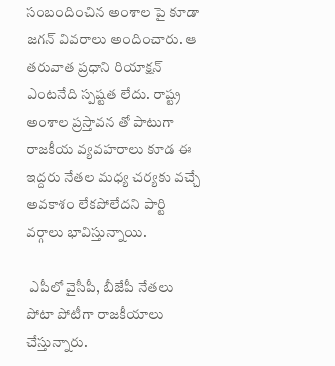సంబందించిన అంశాల పై కూడా జగన్ వివరాలు అందించారు. ఆ తరువాత ప్రధాని రియాక్షన్ ఎంటనేది స్పష్టత లేదు. రాష్ట్ర అంశాల ప్రస్తావన తో పాటుగా రాజకీయ వ్యవహరాలు కూడ ఈ ఇద్దరు నేతల మధ్య చర్యకు వచ్చే అవకాశం లేకపోలేదని పార్టి వర్గాలు భావిస్తున్నాయి.

 ఎపీలో వైసీపీ, బీజేపీ నేతలు పోటా పోటీగా రాజకీయాలు చేస్తున్నారు.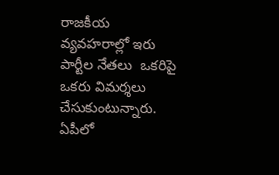రాజకీయ వ్యవహరాల్లో ఇరు పార్టీల నేతలు  ఒకరిపై ఒకరు విమర్శలు చేసుకుంటున్నారు. ఏపీలో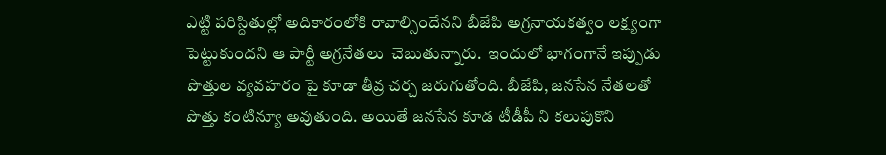ఎట్టి పరిస్దితుల్లో అదికారంలోకి రావాల్సిందేనని బీజేపి అగ్రనాయకత్వం లక్ష్యంగా పెట్టుకుందని ఆ పార్టీ అగ్రనేతలు  చెబుతున్నారు.  ఇందులో భాగంగానే ఇప్పుడు పొత్తుల వ్యవహరం పై కూడా తీవ్ర చర్చ జరుగుతోంది. బీజేపి, జనసేన నేతలతో పొత్తు కంటిన్యూ అవుతుంది. అయితే జనసేన కూడ టీడీపీ ని కలుపుకొని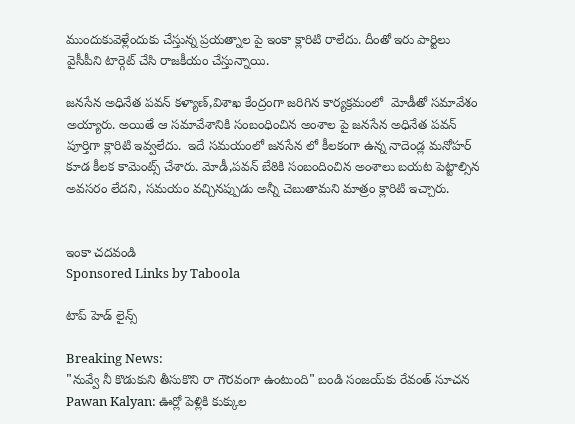ముందుకువెళ్లేందుకు చేస్తున్న ప్రయత్నాల పై ఇంకా క్లారిటి రాలేదు. దీంతో ఇరు పార్టిలు వైసీపీని టార్గెట్ చేసి రాజకీయం చేస్తున్నాయి.

జనసేన అధినేత పవన్ కళ్యాణ్,విశాఖ కేంద్రంగా జరిగిన కార్యక్రమంలో  మోడీతో సమావేశం అయ్యారు. అయితే ఆ సమావేశానికి సంబంధించిన అంశాల పై జనసేన అధినేత పవన్ పూర్తిగా క్లారిటి ఇవ్వలేదు.  ఇదే సమయంలో జనసేన లో కీలకంగా ఉన్న నాదెండ్ల మనోహర్ కూడ కీలక కామెంట్స్ చేశారు. మోడీ,పవన్ బేఠికి సంబందించిన అంశాలు బయట పెట్టాల్సిన అవసరం లేదని, సమయం వచ్చినప్పుడు అన్నీ చెబుతామని మాత్రం క్లారిటి ఇచ్చారు.


ఇంకా చదవండి
Sponsored Links by Taboola

టాప్ హెడ్ లైన్స్

Breaking News:
"నువ్వే నీ కొడుకుని తీసుకొని రా గౌరవంగా ఉంటుంది" బండి సంజయ్‌కు రేవంత్ సూచన
Pawan Kalyan: ఊర్లో పెళ్లికి కుక్కుల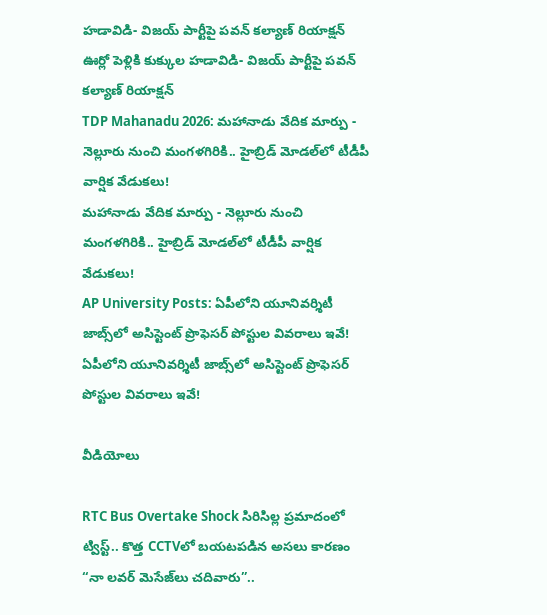హడావిడి- విజయ్ పార్టీపై పవన్ కల్యాణ్ రియాక్షన్
ఊర్లో పెళ్లికి కుక్కుల హడావిడి- విజయ్ పార్టీపై పవన్ కల్యాణ్ రియాక్షన్
TDP Mahanadu 2026: మహానాడు వేదిక మార్పు - నెల్లూరు నుంచి మంగళగిరికి.. హైబ్రిడ్ మోడల్‌లో టీడీపీ వార్షిక వేడుకలు!
మహానాడు వేదిక మార్పు - నెల్లూరు నుంచి మంగళగిరికి.. హైబ్రిడ్ మోడల్‌లో టీడీపీ వార్షిక వేడుకలు!
AP University Posts: ఏపీలోని యూనివర్శిటీ జాబ్స్‌లో అసిస్టెంట్ ప్రొఫెసర్ పోస్టుల వివరాలు ఇవే!
ఏపీలోని యూనివర్శిటీ జాబ్స్‌లో అసిస్టెంట్ ప్రొఫెసర్ పోస్టుల వివరాలు ఇవే!

వీడియోలు

RTC Bus Overtake Shock సిరిసిల్ల ప్రమాదంలో ట్విస్ట్.. కొత్త CCTVలో బయటపడిన అసలు కారణం
“నా లవర్ మెసేజ్‌లు చదివారు”..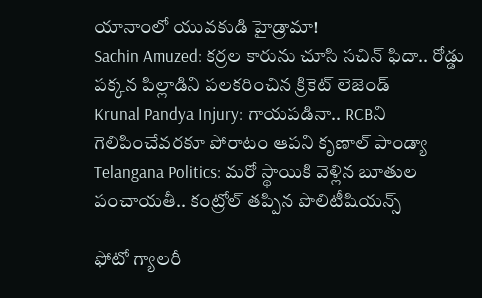యానాంలో యువకుడి హైడ్రామా!
Sachin Amuzed: కర్రల కారును చూసి సచిన్ ఫిదా.. రోడ్డు పక్కన పిల్లాడిని పలకరించిన క్రికెట్ లెజెండ్
Krunal Pandya Injury: గాయపడినా.. RCBని గెలిపించేవరకూ పోరాటం ఆపని కృణాల్ పాండ్యా
Telangana Politics: మరో స్థాయికి వెళ్లిన బూతుల పంచాయతీ.. కంట్రోల్ తప్పిన పొలిటీషియన్స్

ఫోటో గ్యాలరీ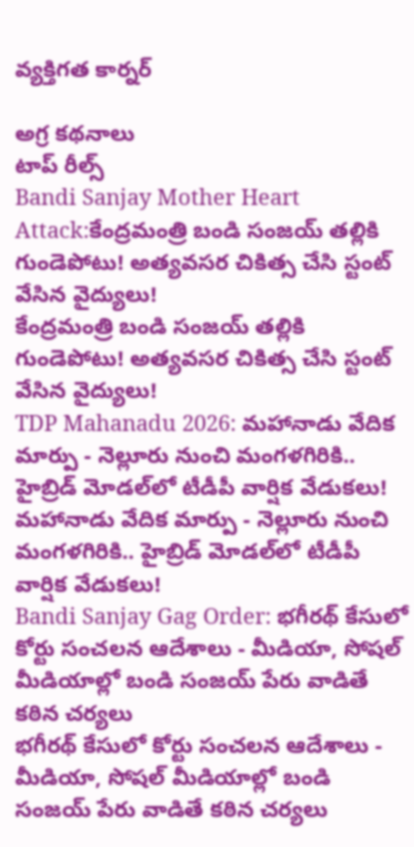వ్యక్తిగత కార్నర్

అగ్ర కథనాలు
టాప్ రీల్స్
Bandi Sanjay Mother Heart Attack:కేంద్రమంత్రి బండి సంజయ్‌ తల్లికి గుండెపోటు! అత్యవసర చికిత్స చేసి స్టంట్ వేసిన వైద్యులు!
కేంద్రమంత్రి బండి సంజయ్‌ తల్లికి గుండెపోటు! అత్యవసర చికిత్స చేసి స్టంట్ వేసిన వైద్యులు!
TDP Mahanadu 2026: మహానాడు వేదిక మార్పు - నెల్లూరు నుంచి మంగళగిరికి.. హైబ్రిడ్ మోడల్‌లో టీడీపీ వార్షిక వేడుకలు!
మహానాడు వేదిక మార్పు - నెల్లూరు నుంచి మంగళగిరికి.. హైబ్రిడ్ మోడల్‌లో టీడీపీ వార్షిక వేడుకలు!
Bandi Sanjay Gag Order: భగీరథ్ కేసులో కోర్టు సంచలన ఆదేశాలు - మీడియా, సోషల్ మీడియాల్లో బండి సంజయ్ పేరు వాడితే కఠిన చర్యలు
భగీరథ్ కేసులో కోర్టు సంచలన ఆదేశాలు - మీడియా, సోషల్ మీడియాల్లో బండి సంజయ్ పేరు వాడితే కఠిన చర్యలు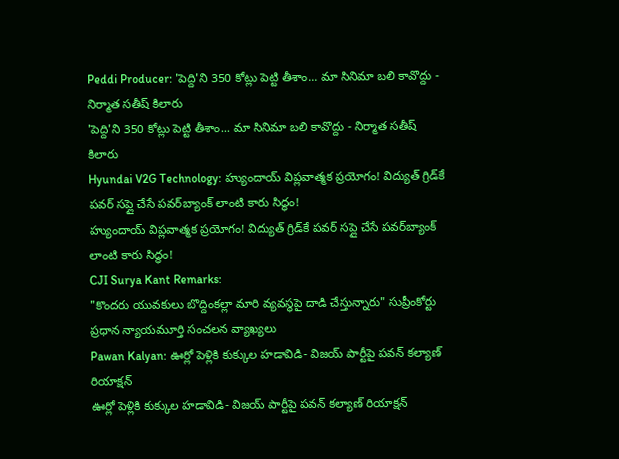Peddi Producer: 'పెద్ది'ని 350 కోట్లు పెట్టి తీశాం... మా సినిమా బలి కావొద్దు - నిర్మాత సతీష్ కిలారు
'పెద్ది'ని 350 కోట్లు పెట్టి తీశాం... మా సినిమా బలి కావొద్దు - నిర్మాత సతీష్ కిలారు
Hyundai V2G Technology: హ్యుందాయ్ విప్లవాత్మక ప్రయోగం! విద్యుత్‌ గ్రిడ్‌కే పవర్ సప్లై చేసే పవర్‌బ్యాంక్‌ లాంటి కారు సిద్ధం!
హ్యుందాయ్ విప్లవాత్మక ప్రయోగం! విద్యుత్‌ గ్రిడ్‌కే పవర్ సప్లై చేసే పవర్‌బ్యాంక్‌ లాంటి కారు సిద్ధం!
CJI Surya Kant Remarks:
"కొందరు యువకులు బొద్దింకల్లా మారి వ్యవస్థపై దాడి చేస్తున్నారు" సుప్రీంకోర్టు ప్రధాన న్యాయమూర్తి సంచలన వ్యాఖ్యలు
Pawan Kalyan: ఊర్లో పెళ్లికి కుక్కుల హడావిడి- విజయ్ పార్టీపై పవన్ కల్యాణ్ రియాక్షన్
ఊర్లో పెళ్లికి కుక్కుల హడావిడి- విజయ్ పార్టీపై పవన్ కల్యాణ్ రియాక్షన్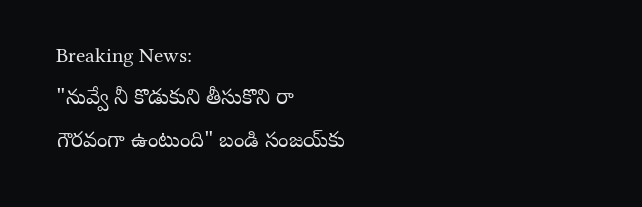Breaking News:
"నువ్వే నీ కొడుకుని తీసుకొని రా గౌరవంగా ఉంటుంది" బండి సంజయ్‌కు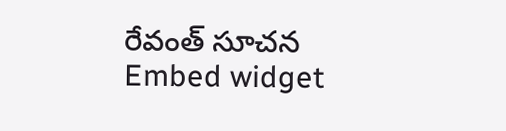రేవంత్ సూచన
Embed widget